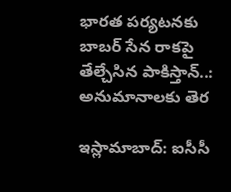భారత పర్యటనకు బాబర్ సేన రాకపై తేల్చేసిన పాకిస్తాన్..: అనుమానాలకు తెర

ఇస్లామాబాద్: ఐసీసీ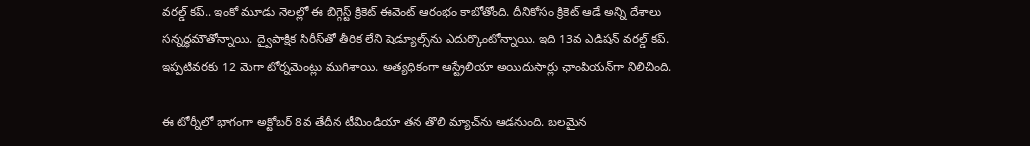వరల్డ్ కప్.. ఇంకో మూడు నెలల్లో ఈ బిగ్గెస్ట్ క్రికెట్ ఈవెంట్ ఆరంభం కాబోతోంది. దీనికోసం క్రికెట్ ఆడే అన్ని దేశాలు సన్నద్ధమౌతోన్నాయి. ద్వైపాక్షిక సిరీస్‌‌తో తీరిక లేని షెడ్యూల్స్‌ను ఎదుర్కొంటోన్నాయి. ఇది 13వ ఎడిషన్ వరల్డ్ కప్. ఇప్పటివరకు 12 మెగా టోర్నమెంట్లు ముగిశాయి. అత్యధికంగా ఆస్ట్రేలియా అయిదుసార్లు ఛాంపియన్‌గా నిలిచింది.

ఈ టోర్నీలో భాగంగా అక్టోబర్ 8వ తేదీన టీమిండియా తన తొలి మ్యాచ్‌ను ఆడనుంది. బలమైన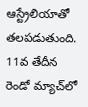ఆస్ట్రేలియాతో తలపడుతుంది. 11వ తేదీన రెండో మ్యాచ్‌లో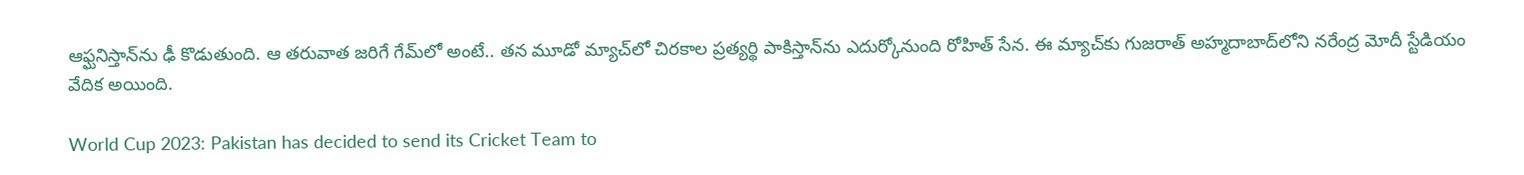ఆఫ్ఘనిస్తాన్‌ను ఢీ కొడుతుంది. ఆ తరువాత జరిగే గేమ్‌లో అంటే.. తన మూడో మ్యాచ్‌లో చిరకాల ప్రత్యర్థి పాకిస్తాన్‌ను ఎదుర్కోనుంది రోహిత్ సేన. ఈ మ్యాచ్‌కు గుజరాత్ అహ్మదాబాద్‌లోని నరేంద్ర మోదీ స్టేడియం వేదిక అయింది.

World Cup 2023: Pakistan has decided to send its Cricket Team to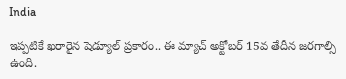India

ఇప్పటికే ఖరారైన షెడ్యూల్ ప్రకారం.. ఈ మ్యాచ్ అక్టోబర్ 15వ తేదీన జరగాల్సి ఉంది.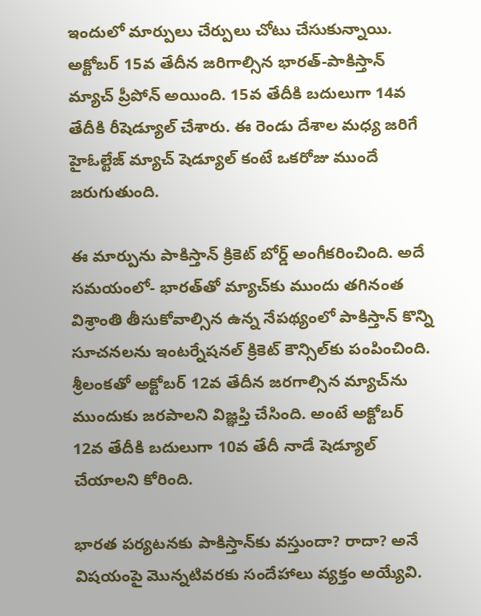ఇందులో మార్పులు చేర్పులు చోటు చేసుకున్నాయి. అక్టోబర్ 15వ తేదీన జరిగాల్సిన భారత్-పాకిస్తాన్ మ్యాచ్‌ ప్రీపోన్ అయింది. 15వ తేదీకి బదులుగా 14వ తేదీకి రీషెడ్యూల్ చేశారు. ఈ రెండు దేశాల మధ్య జరిగే హైఓల్టేజ్ మ్యాచ్ షెడ్యూల్ కంటే ఒకరోజు ముందే జరుగుతుంది.

ఈ మార్పును పాకిస్తాన్ క్రికెట్ బోర్డ్ అంగీకరించింది. అదే సమయంలో- భారత్‌తో మ్యాచ్‌కు ముందు తగినంత విశ్రాంతి తీసుకోవాల్సిన ఉన్న నేపథ్యంలో పాకిస్తాన్ కొన్ని సూచనలను ఇంటర్నేషనల్ క్రికెట్ కౌన్సిల్‌కు పంపించింది. శ్రీలంకతో అక్టోబర్ 12వ తేదీన జరగాల్సిన మ్యాచ్‌ను ముందుకు జరపాలని విజ్ఞప్తి చేసింది. అంటే అక్టోబర్ 12వ తేదీకి బదులుగా 10వ తేదీ నాడే షెడ్యూల్ చేయాలని కోరింది.

భారత పర్యటనకు పాకిస్తాన్‌కు వస్తుందా? రాదా? అనే విషయంపై మొన్నటివరకు సందేహాలు వ్యక్తం అయ్యేవి.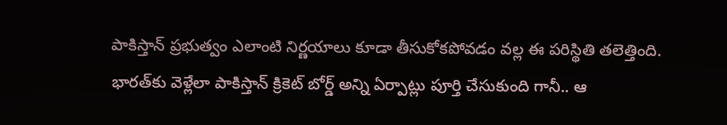పాకిస్తాన్ ప్రభుత్వం ఎలాంటి నిర్ణయాలు కూడా తీసుకోకపోవడం వల్ల ఈ పరిస్థితి తలెత్తింది. భారత్‌కు వెళ్లేలా పాకిస్తాన్ క్రికెట్ బోర్డ్ అన్ని ఏర్పాట్లు పూర్తి చేసుకుంది గానీ.. ఆ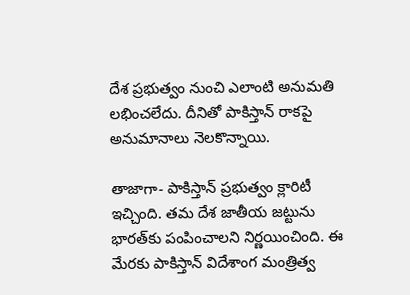దేశ ప్రభుత్వం నుంచి ఎలాంటి అనుమతి లభించలేదు. దీనితో పాకిస్తాన్ రాకపై అనుమానాలు నెలకొన్నాయి.

తాజాగా- పాకిస్తాన్ ప్రభుత్వం క్లారిటీ ఇచ్చింది. తమ దేశ జాతీయ జట్టును భారత్‌కు పంపించాలని నిర్ణయించింది. ఈ మేరకు పాకిస్తాన్ విదేశాంగ మంత్రిత్వ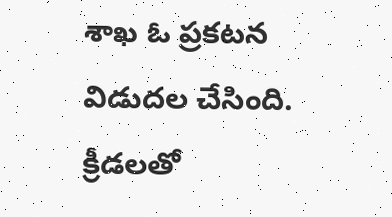శాఖ ఓ ప్రకటన విడుదల చేసింది. క్రీడలతో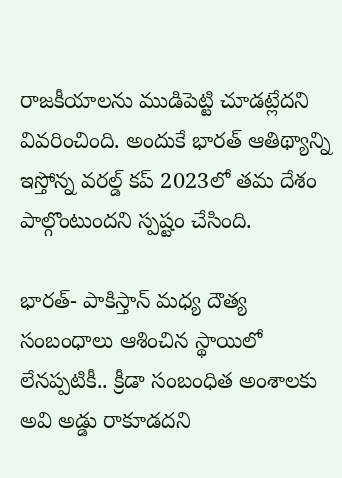రాజకీయాలను ముడిపెట్టి చూడట్లేదని వివరించింది. అందుకే భారత్ ఆతిథ్యాన్ని ఇస్తోన్న వరల్డ్ కప్ 2023లో తమ దేశం పాల్గొంటుందని స్పష్టం చేసింది.

భారత్‌- పాకిస్తాన్ మధ్య దౌత్య సంబంధాలు ఆశించిన స్థాయిలో లేనప్పటికీ.. క్రీడా సంబంధిత అంశాలకు అవి అడ్డు రాకూడదని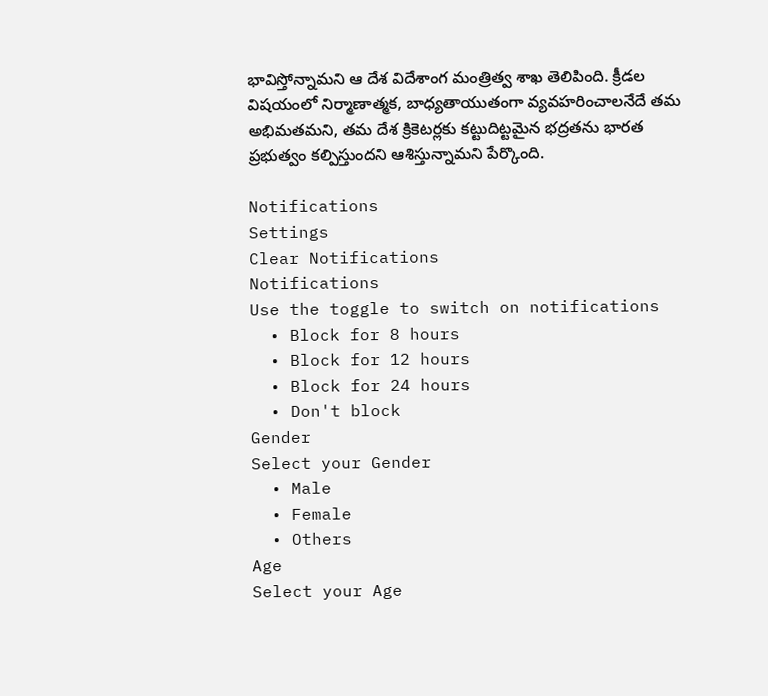భావిస్తోన్నామని ఆ దేశ విదేశాంగ మంత్రిత్వ శాఖ తెలిపింది. క్రీడల విషయంలో నిర్మాణాత్మక, బాధ్యతాయుతంగా వ్యవహరించాలనేదే తమ అభిమతమని, తమ దేశ క్రికెటర్లకు కట్టుదిట్టమైన భద్రతను భారత ప్రభుత్వం కల్పిస్తుందని ఆశిస్తున్నామని పేర్కొంది.

Notifications
Settings
Clear Notifications
Notifications
Use the toggle to switch on notifications
  • Block for 8 hours
  • Block for 12 hours
  • Block for 24 hours
  • Don't block
Gender
Select your Gender
  • Male
  • Female
  • Others
Age
Select your Age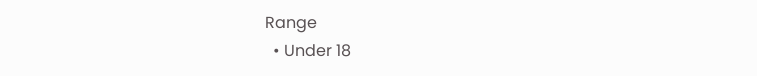Range
  • Under 18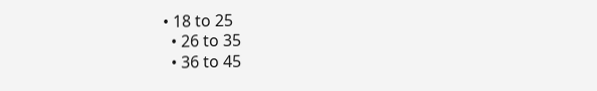• 18 to 25
  • 26 to 35
  • 36 to 45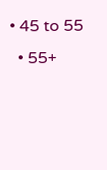• 45 to 55
  • 55+